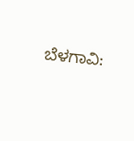ಬೆಳಗಾವಿ: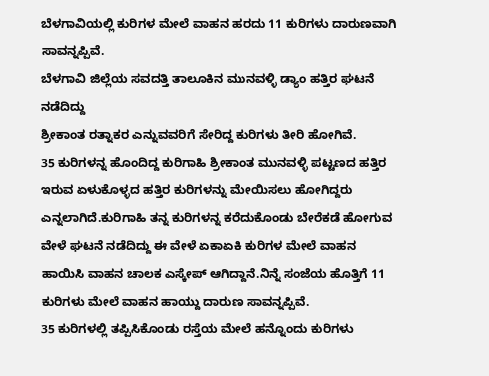ಬೆಳಗಾವಿಯಲ್ಲಿ ಕುರಿಗಳ ಮೇಲೆ ವಾಹನ ಹರದು 11 ಕುರಿಗಳು ದಾರುಣವಾಗಿ ಸಾವನ್ನಪ್ಪಿವೆ.
ಬೆಳಗಾವಿ ಜಿಲ್ಲೆಯ ಸವದತ್ತಿ ತಾಲೂಕಿನ ಮುನವಳ್ಳಿ ಡ್ಯಾಂ ಹತ್ತಿರ ಘಟನೆ ನಡೆದಿದ್ದು
ಶ್ರೀಕಾಂತ ರತ್ನಾಕರ ಎನ್ನುವವರಿಗೆ ಸೇರಿದ್ದ ಕುರಿಗಳು ತೀರಿ ಹೋಗಿವೆ.
35 ಕುರಿಗಳನ್ನ ಹೊಂದಿದ್ದ ಕುರಿಗಾಹಿ ಶ್ರೀಕಾಂತ ಮುನವಳ್ಳಿ ಪಟ್ಟಣದ ಹತ್ತಿರ ಇರುವ ಏಳುಕೊಳ್ಳದ ಹತ್ತಿರ ಕುರಿಗಳನ್ನು ಮೇಯಿಸಲು ಹೋಗಿದ್ದರು ಎನ್ನಲಾಗಿದೆ.ಕುರಿಗಾಹಿ ತನ್ನ ಕುರಿಗಳನ್ನ ಕರೆದುಕೊಂಡು ಬೇರೆಕಡೆ ಹೋಗುವ ವೇಳೆ ಘಟನೆ ನಡೆದಿದ್ದು ಈ ವೇಳೆ ಏಕಾಏಕಿ ಕುರಿಗಳ ಮೇಲೆ ವಾಹನ ಹಾಯಿಸಿ ವಾಹನ ಚಾಲಕ ಎಸ್ಕೇಪ್ ಆಗಿದ್ದಾನೆ.ನಿನ್ನೆ ಸಂಜೆಯ ಹೊತ್ತಿಗೆ 11 ಕುರಿಗಳು ಮೇಲೆ ವಾಹನ ಹಾಯ್ದು ದಾರುಣ ಸಾವನ್ನಪ್ಪಿವೆ.
35 ಕುರಿಗಳಲ್ಲಿ ತಪ್ಪಿಸಿಕೊಂಡು ರಸ್ತೆಯ ಮೇಲೆ ಹನ್ನೊಂದು ಕುರಿಗಳು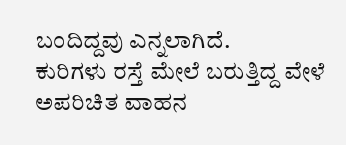ಬಂದಿದ್ದವು ಎನ್ನಲಾಗಿದೆ.
ಕುರಿಗಳು ರಸ್ತೆ ಮೇಲೆ ಬರುತ್ತಿದ್ದ ವೇಳೆ ಅಪರಿಚಿತ ವಾಹನ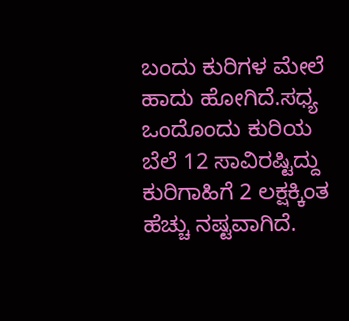ಬಂದು ಕುರಿಗಳ ಮೇಲೆ ಹಾದು ಹೋಗಿದೆ.ಸಧ್ಯ ಒಂದೊಂದು ಕುರಿಯ ಬೆಲೆ 12 ಸಾವಿರಷ್ಟಿದ್ದು ಕುರಿಗಾಹಿಗೆ 2 ಲಕ್ಷಕ್ಕಿಂತ ಹೆಚ್ಚು ನಷ್ಟವಾಗಿದೆ.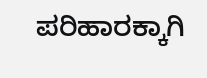ಪರಿಹಾರಕ್ಕಾಗಿ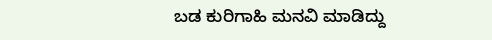ಬಡ ಕುರಿಗಾಹಿ ಮನವಿ ಮಾಡಿದ್ದು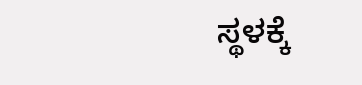ಸ್ಥಳಕ್ಕೆ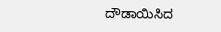ದೌಡಾಯಿಸಿದ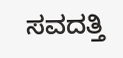ಸವದತ್ತಿ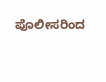ಪೊಲೀಸರಿಂದ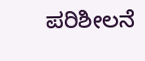ಪರಿಶೀಲನೆ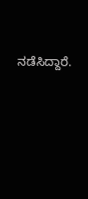ನಡೆಸಿದ್ದಾರೆ.